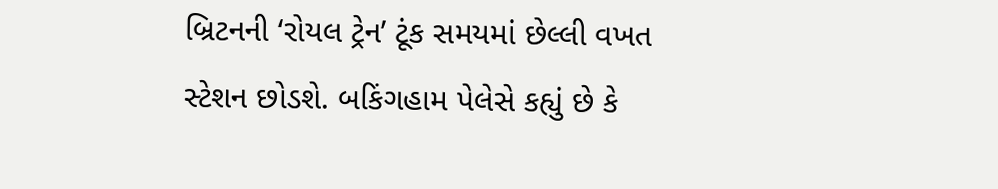બ્રિટનની ‘રોયલ ટ્રેન’ ટૂંક સમયમાં છેલ્લી વખત સ્ટેશન છોડશે. બકિંગહામ પેલેસે કહ્યું છે કે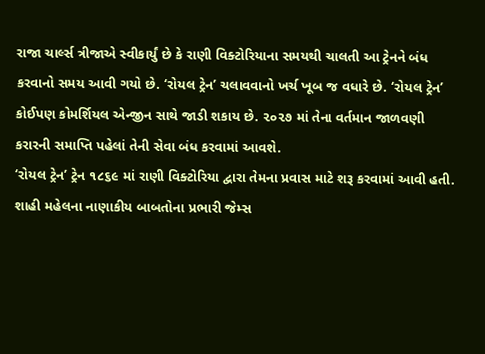રાજા ચાર્લ્સ ત્રીજાએ સ્વીકાર્યું છે કે રાણી વિક્ટોરિયાના સમયથી ચાલતી આ ટ્રેનને બંધ કરવાનો સમય આવી ગયો છે. ‘રોયલ ટ્રેન’ ચલાવવાનો ખર્ચ ખૂબ જ વધારે છે. ‘રોયલ ટ્રેન’ કોઈપણ કોમર્શિયલ એન્જીન સાથે જાડી શકાય છે. ૨૦૨૭ માં તેના વર્તમાન જાળવણી કરારની સમાપ્તિ પહેલાં તેની સેવા બંધ કરવામાં આવશે.
‘રોયલ ટ્રેન’ ટ્રેન ૧૮૬૯ માં રાણી વિક્ટોરિયા દ્વારા તેમના પ્રવાસ માટે શરૂ કરવામાં આવી હતી. શાહી મહેલના નાણાકીય બાબતોના પ્રભારી જેમ્સ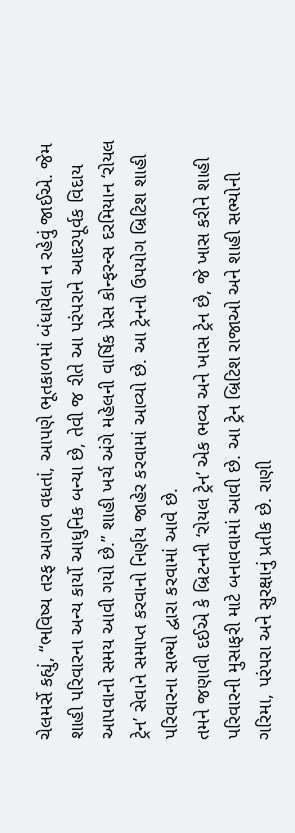ચેલમર્સે કહ્યું, “ભવિષ્ય તરફ આગળ વધતાં, આપણે ભૂતકાળમાં બંધાયેલા ન રહેવું જાઈએ. જેમ શાહી પરિવારના અન્ય કાર્યો આધુનિક બન્યા છે, તેવી જ રીતે આ પરંપરાને આદરપૂર્વક વિદાય આપવાનો સમય આવી ગયો છે.” શાહી ખર્ચ અંગે મહેલની વાર્ષિક પ્રેસ કોન્ફરન્સ દરમિયાન ‘રોયલ ટ્રેન’ સેવાને સમાપ્ત કરવાનો નિર્ણય જાહેર કરવામાં આવ્યો છે. આ ટ્રેનનો ઉપયોગ બ્રિટિશ શાહી પરિવારના સભ્યો દ્વારા કરવામાં આવે છે.
તમને જણાવી દઈએ કે બ્રિટનની ‘રોયલ ટ્રેન’ એક ભવ્ય અને ખાસ ટ્રેન છે, જે ખાસ કરીને શાહી પરિવારની મુસાફરી માટે બનાવવામાં આવી છે. આ ટ્રેન બ્રિટિશ રાજાઓ અને શાહી સભ્યોની ગરિમા, પરંપરા અને સુરક્ષાનું પ્રતીક છે. રાણી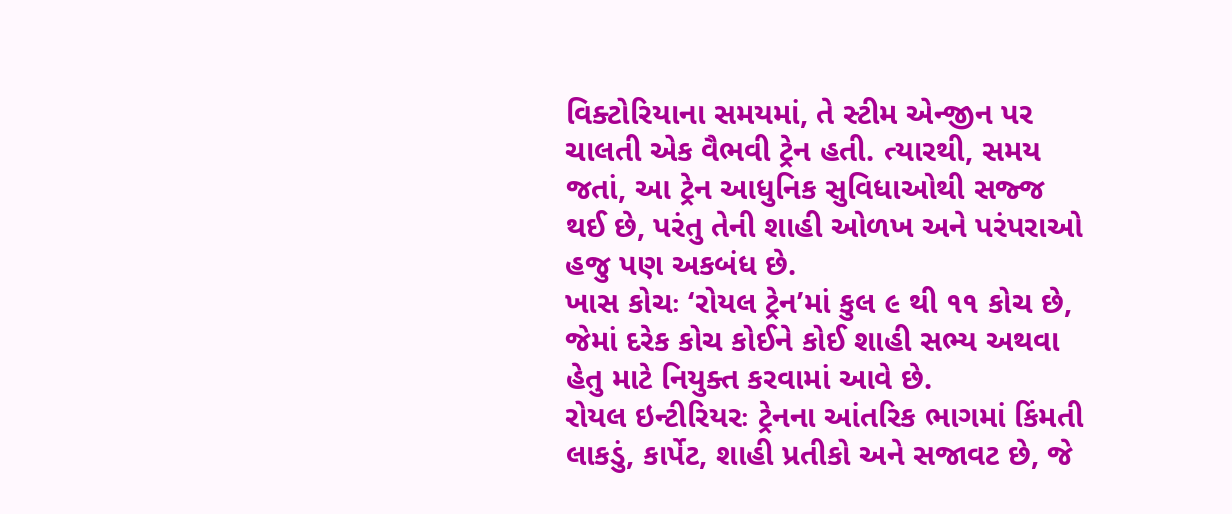વિક્ટોરિયાના સમયમાં, તે સ્ટીમ એન્જીન પર ચાલતી એક વૈભવી ટ્રેન હતી. ત્યારથી, સમય જતાં, આ ટ્રેન આધુનિક સુવિધાઓથી સજ્જ થઈ છે, પરંતુ તેની શાહી ઓળખ અને પરંપરાઓ હજુ પણ અકબંધ છે.
ખાસ કોચઃ ‘રોયલ ટ્રેન’માં કુલ ૯ થી ૧૧ કોચ છે, જેમાં દરેક કોચ કોઈને કોઈ શાહી સભ્ય અથવા હેતુ માટે નિયુક્ત કરવામાં આવે છે.
રોયલ ઇન્ટીરિયરઃ ટ્રેનના આંતરિક ભાગમાં કિંમતી લાકડું, કાર્પેટ, શાહી પ્રતીકો અને સજાવટ છે, જે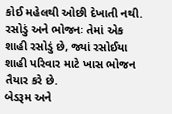કોઈ મહેલથી ઓછી દેખાતી નથી.
રસોડું અને ભોજનઃ તેમાં એક શાહી રસોડું છે, જ્યાં રસોઈયા શાહી પરિવાર માટે ખાસ ભોજન તૈયાર કરે છે.
બેડરૂમ અને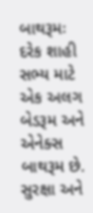બાથરૂમઃ દરેક શાહી સભ્ય માટે એક અલગ બેડરૂમ અને એનેક્સ બાથરૂમ છે.
સુરક્ષા અને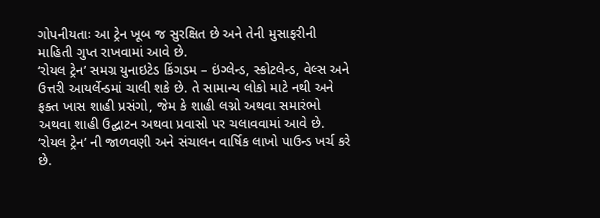ગોપનીયતાઃ આ ટ્રેન ખૂબ જ સુરક્ષિત છે અને તેની મુસાફરીની માહિતી ગુપ્ત રાખવામાં આવે છે.
‘રોયલ ટ્રેન’ સમગ્ર યુનાઇટેડ કિંગડમ – ઇંગ્લેન્ડ, સ્કોટલેન્ડ, વેલ્સ અને ઉત્તરી આયર્લેન્ડમાં ચાલી શકે છે. તે સામાન્ય લોકો માટે નથી અને ફક્ત ખાસ શાહી પ્રસંગો, જેમ કે શાહી લગ્નો અથવા સમારંભો અથવા શાહી ઉદ્ઘાટન અથવા પ્રવાસો પર ચલાવવામાં આવે છે.
‘રોયલ ટ્રેન’ ની જાળવણી અને સંચાલન વાર્ષિક લાખો પાઉન્ડ ખર્ચ કરે છે.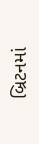બ્રિટનમાં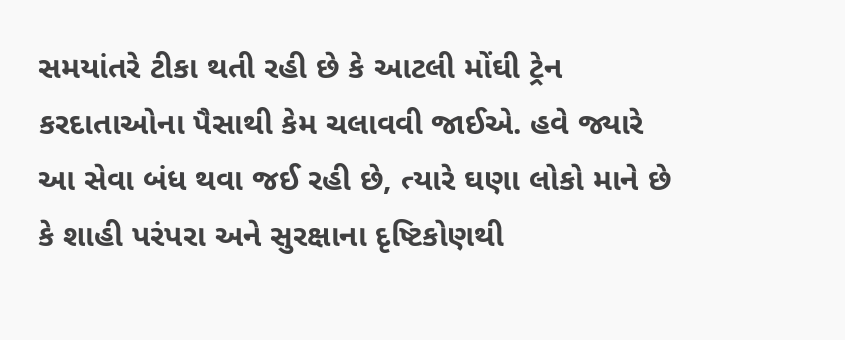સમયાંતરે ટીકા થતી રહી છે કે આટલી મોંઘી ટ્રેન કરદાતાઓના પૈસાથી કેમ ચલાવવી જાઈએ. હવે જ્યારે આ સેવા બંધ થવા જઈ રહી છે, ત્યારે ઘણા લોકો માને છે કે શાહી પરંપરા અને સુરક્ષાના દૃષ્ટિકોણથી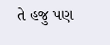તે હજુ પણ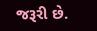જરૂરી છે.